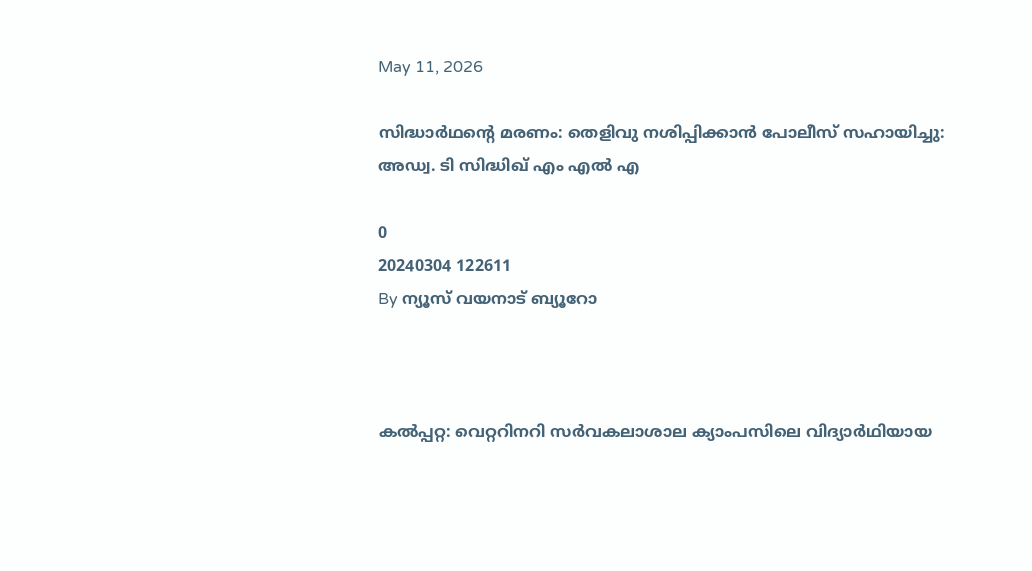May 11, 2026

സിദ്ധാര്‍ഥന്റെ മരണം: തെളിവു നശിപ്പിക്കാന്‍ പോലീസ് സഹായിച്ചു: അഡ്വ. ടി സിദ്ധിഖ് എം എല്‍ എ

0
20240304 122611
By ന്യൂസ് വയനാട് ബ്യൂറോ



കല്‍പ്പറ്റ: വെറ്ററിനറി സര്‍വകലാശാല ക്യാംപസിലെ വിദ്യാര്‍ഥിയായ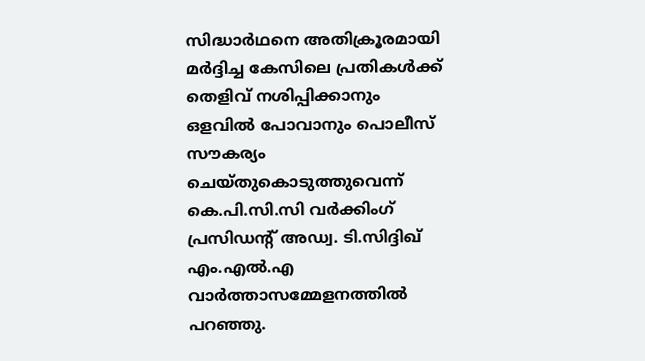സിദ്ധാര്‍ഥനെ അതിക്രൂരമായി മര്‍ദ്ദിച്ച കേസിലെ പ്രതികള്‍ക്ക് തെളിവ് നശിപ്പിക്കാനും ഒളവില്‍ പോവാനും പൊലീസ് സൗകര്യം ചെയ്തുകൊടുത്തുവെന്ന് കെ.പി.സി.സി വര്‍ക്കിംഗ് പ്രസിഡന്റ് അഡ്വ. ടി.സിദ്ദിഖ് എം.എല്‍.എ വാര്‍ത്താസമ്മേളനത്തില്‍ പറഞ്ഞു.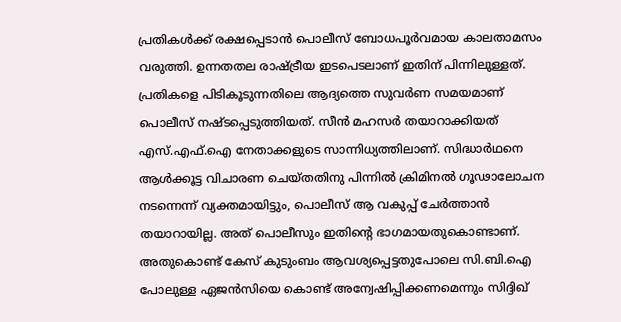പ്രതികള്‍ക്ക് രക്ഷപ്പെടാന്‍ പൊലീസ് ബോധപൂര്‍വമായ കാലതാമസം വരുത്തി. ഉന്നതതല രാഷ്ട്രീയ ഇടപെടലാണ് ഇതിന് പിന്നിലുള്ളത്. പ്രതികളെ പിടികൂടുന്നതിലെ ആദ്യത്തെ സുവര്‍ണ സമയമാണ് പൊലീസ് നഷ്ടപ്പെടുത്തിയത്. സീന്‍ മഹസര്‍ തയാറാക്കിയത് എസ്.എഫ്.ഐ നേതാക്കളുടെ സാന്നിധ്യത്തിലാണ്. സിദ്ധാര്‍ഥനെ ആള്‍ക്കൂട്ട വിചാരണ ചെയ്തതിനു പിന്നില്‍ ക്രിമിനല്‍ ഗൂഢാലോചന നടന്നെന്ന് വ്യക്തമായിട്ടും, പൊലീസ് ആ വകുപ്പ് ചേര്‍ത്താന്‍ തയാറായില്ല. അത് പൊലീസും ഇതിന്റെ ഭാഗമായതുകൊണ്ടാണ്. അതുകൊണ്ട് കേസ് കുടുംബം ആവശ്യപ്പെട്ടതുപോലെ സി.ബി.ഐ പോലുള്ള ഏജന്‍സിയെ കൊണ്ട് അന്വേഷിപ്പിക്കണമെന്നും സിദ്ദിഖ്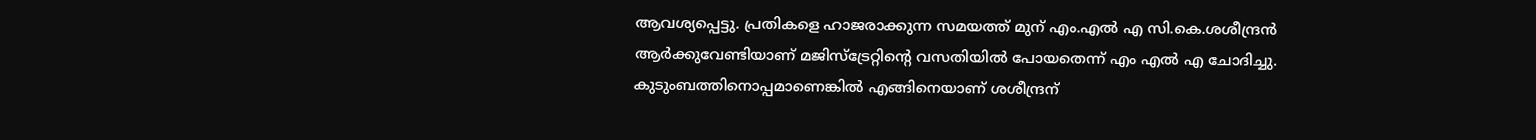ആവശ്യപ്പെട്ടു. പ്രതികളെ ഹാജരാക്കുന്ന സമയത്ത് മുന് എം.എല്‍ എ സി.കെ.ശശീന്ദ്രന്‍ ആര്‍ക്കുവേണ്ടിയാണ് മജിസ്‌ട്രേറ്റിന്റെ വസതിയില്‍ പോയതെന്ന് എം എല്‍ എ ചോദിച്ചു. കുടുംബത്തിനൊപ്പമാണെങ്കില്‍ എങ്ങിനെയാണ് ശശീന്ദ്രന്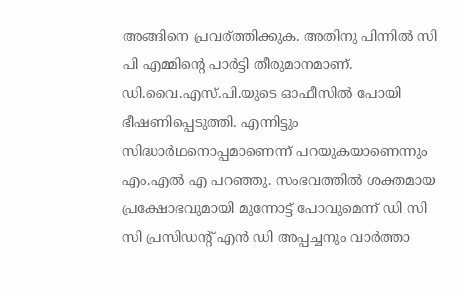അങ്ങിനെ പ്രവര്ത്തിക്കുക. അതിനു പിന്നില്‍ സി പി എമ്മിന്റെ പാര്‍ട്ടി തീരുമാനമാണ്. ഡി.വൈ.എസ്.പി.യുടെ ഓഫീസില്‍ പോയി ഭീഷണിപ്പെടുത്തി. എന്നിട്ടും സിദ്ധാര്‍ഥനൊപ്പമാണെന്ന് പറയുകയാണെന്നും എം.എല്‍ എ പറഞ്ഞു. സംഭവത്തില്‍ ശക്തമായ പ്രക്ഷോഭവുമായി മുന്നോട്ട് പോവുമെന്ന് ഡി സി സി പ്രസിഡന്റ് എന്‍ ഡി അപ്പച്ചനും വാര്‍ത്താ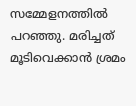സമ്മേളനത്തില്‍ പറഞ്ഞു. മരിച്ചത് മൂടിവെക്കാന്‍ ശ്രമം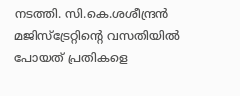നടത്തി. സി.കെ.ശശീന്ദ്രന്‍ മജിസ്‌ട്രേറ്റിന്റെ വസതിയില്‍ പോയത് പ്രതികളെ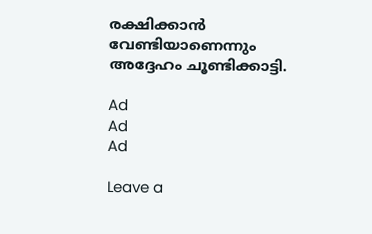രക്ഷിക്കാന്‍ വേണ്ടിയാണെന്നും അദ്ദേഹം ചൂണ്ടിക്കാട്ടി.

Ad
Ad
Ad

Leave a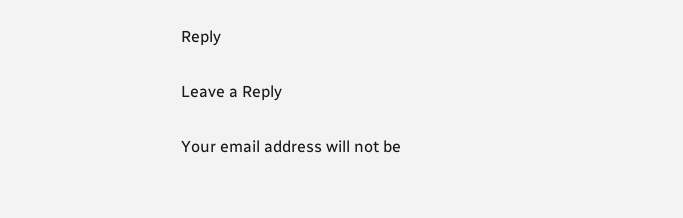Reply

Leave a Reply

Your email address will not be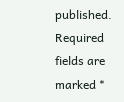published. Required fields are marked *